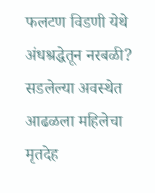फलटण विडणी येथे अंधश्रद्धेतून नरबळी? सडलेल्या अवस्थेत आढळला महिलेचा मृतदेह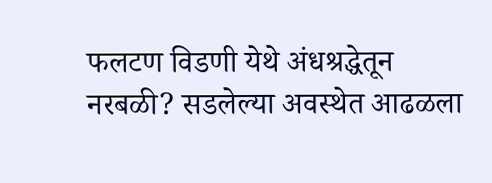फलटण विडणी येथे अंधश्रद्धेतून नरबळी? सडलेल्या अवस्थेत आढळला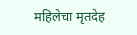महिलेचा मृतदेह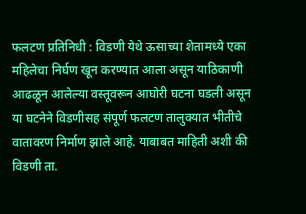फलटण प्रतिनिधी : विडणी येथे ऊसाच्या शेतामध्ये एका महिलेचा निर्घण खून करण्यात आला असून याठिकाणी आढळून आलेल्या वस्तूवरून आघोरी घटना घडली असून या घटनेने विडणीसह संपूर्ण फलटण तालुक्यात भीतीचे वातावरण निर्माण झाले आहे. याबाबत माहिती अशी की विडणी ता.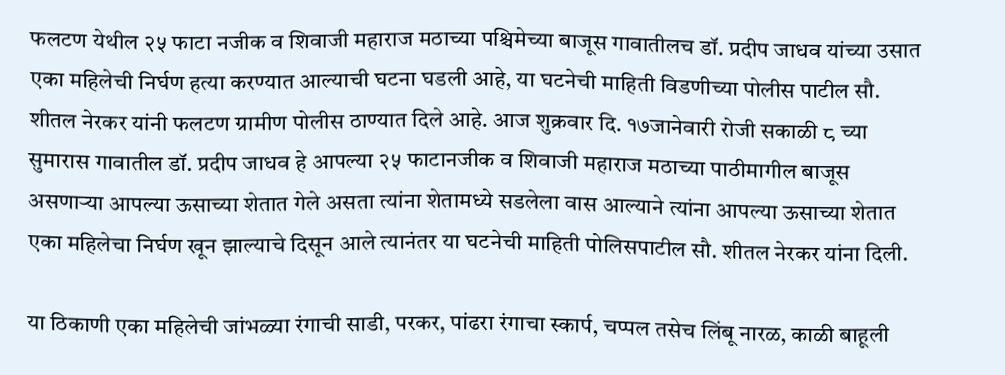फलटण येथील २५ फाटा नजीक व शिवाजी महाराज मठाच्या पश्चिमेच्या बाजूस गावातीलच डॉ. प्रदीप जाधव यांच्या उसात एका महिलेची निर्घण हत्या करण्यात आल्याची घटना घडली आहे, या घटनेची माहिती विडणीच्या पोलीस पाटील सौ. शीतल नेरकर यांनी फलटण ग्रामीण पोलीस ठाण्यात दिले आहे. आज शुक्रवार दि. १७जानेवारी रोजी सकाळी ८ च्या सुमारास गावातील डॉ. प्रदीप जाधव हे आपल्या २५ फाटानजीक व शिवाजी महाराज मठाच्या पाठीमागील बाजूस असणाऱ्या आपल्या ऊसाच्या शेतात गेले असता त्यांना शेतामध्ये सडलेला वास आल्याने त्यांना आपल्या ऊसाच्या शेतात एका महिलेचा निर्घण खून झाल्याचे दिसून आले त्यानंतर या घटनेची माहिती पोलिसपाटील सौ. शीतल नेरकर यांना दिली.

या ठिकाणी एका महिलेची जांभळ्या रंगाची साडी, परकर, पांढरा रंगाचा स्कार्प, चप्पल तसेच लिंबू नारळ, काळी बाहूली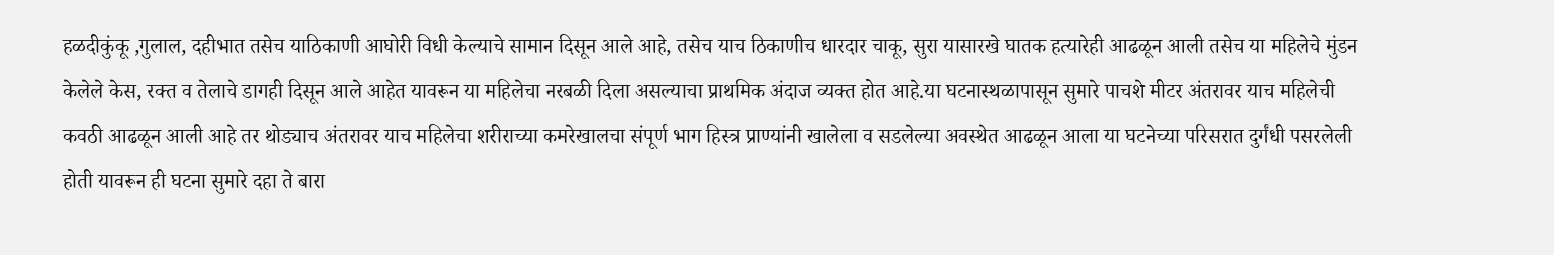हळदीकुंकू ,गुलाल, दहीभात तसेच याठिकाणी आघोरी विधी केल्याचे सामान दिसून आले आहे, तसेच याच ठिकाणीच धारदार चाकू, सुरा यासारखे घातक हत्यारेही आढळून आली तसेच या महिलेचे मुंडन केलेले केस, रक्त व तेलाचे डागही दिसून आले आहेत यावरून या महिलेचा नरबळी दिला असल्याचा प्राथमिक अंदाज व्यक्त होत आहे.या घटनास्थळापासून सुमारे पाचशे मीटर अंतरावर याच महिलेची कवठी आढळून आली आहे तर थोड्याच अंतरावर याच महिलेचा शरीराच्या कमरेखालचा संपूर्ण भाग हिस्त्र प्राण्यांनी खालेला व सडलेल्या अवस्थेत आढळून आला या घटनेच्या परिसरात दुर्गंधी पसरलेली होती यावरून ही घटना सुमारे दहा ते बारा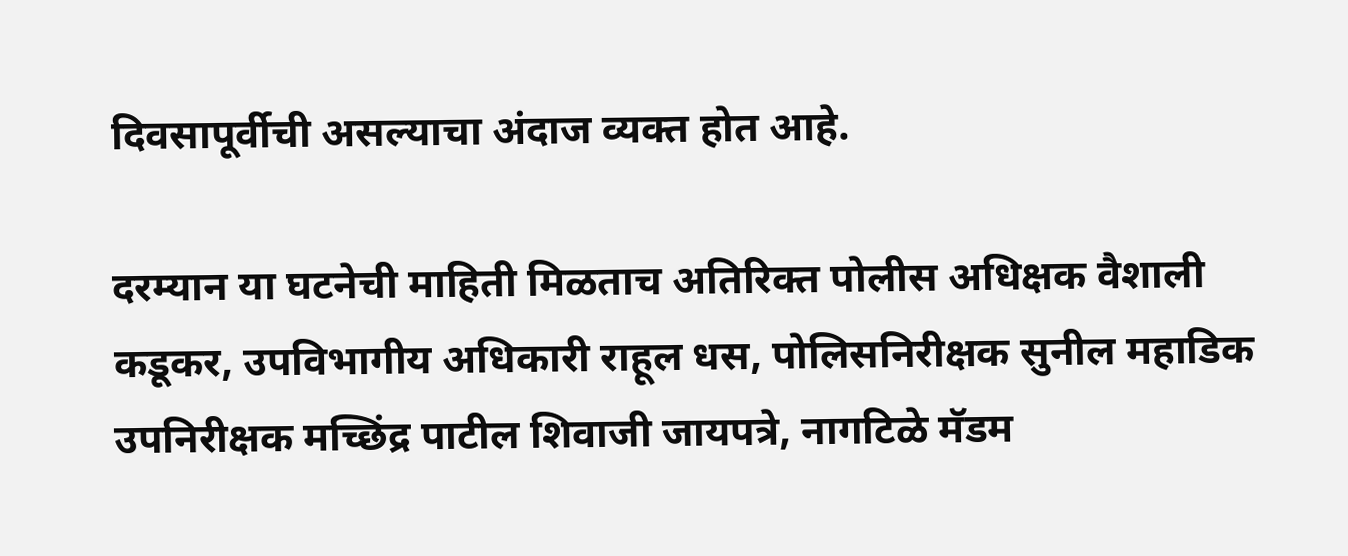दिवसापूर्वीची असल्याचा अंदाज व्यक्त होत आहे.

दरम्यान या घटनेची माहिती मिळताच अतिरिक्त पोलीस अधिक्षक वैशाली कडूकर, उपविभागीय अधिकारी राहूल धस, पोलिसनिरीक्षक सुनील महाडिक उपनिरीक्षक मच्छिंद्र पाटील शिवाजी जायपत्रे, नागटिळे मॅडम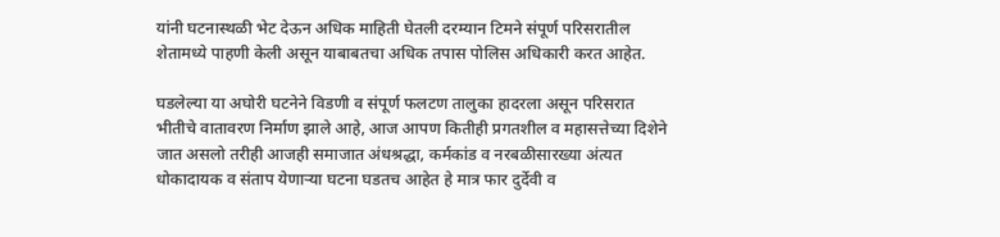यांनी घटनास्थळी भेट देऊन अधिक माहिती घेतली दरम्यान टिमने संपूर्ण परिसरातील शेतामध्ये पाहणी केली असून याबाबतचा अधिक तपास पोलिस अधिकारी करत आहेत.

घडलेल्या या अघोरी घटनेने विडणी व संपूर्ण फलटण तालुका हादरला असून परिसरात भीतीचे वातावरण निर्माण झाले आहे, आज आपण कितीही प्रगतशील व महासत्तेच्या दिशेने जात असलो तरीही आजही समाजात अंधश्रद्धा, कर्मकांड व नरबळीसारख्या अंत्यत धोकादायक व संताप येणाऱ्या घटना घडतच आहेत हे मात्र फार दुर्देवी व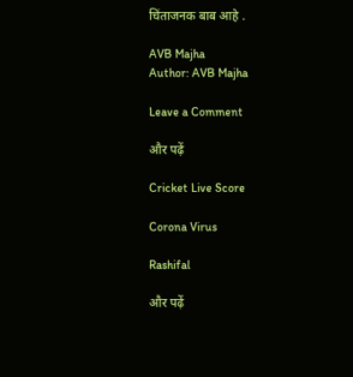चिंताजनक बाब आहे .

AVB Majha
Author: AVB Majha

Leave a Comment

और पढ़ें

Cricket Live Score

Corona Virus

Rashifal

और पढ़ें